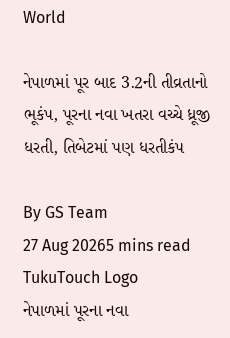World

નેપાળમાં પૂર બાદ 3.2ની તીવ્રતાનો ભૂકંપ, પૂરના નવા ખતરા વચ્ચે ધ્રૂજી ધરતી, તિબેટમાં પણ ધરતીકંપ

By GS Team
27 Aug 20265 mins read
TukuTouch Logo
નેપાળમાં પૂરના નવા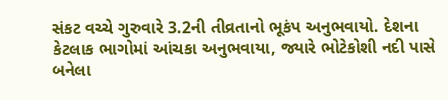સંકટ વચ્ચે ગુરુવારે 3.2ની તીવ્રતાનો ભૂકંપ અનુભવાયો. દેશના કેટલાક ભાગોમાં આંચકા અનુભવાયા, જ્યારે ભોટેકોશી નદી પાસે બનેલા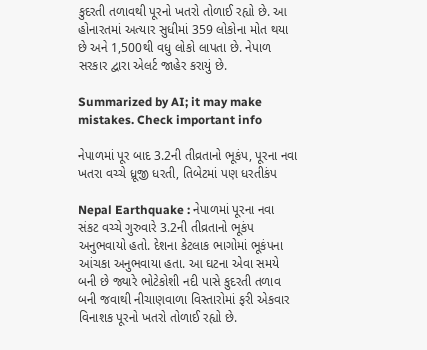કુદરતી તળાવથી પૂરનો ખતરો તોળાઈ રહ્યો છે. આ હોનારતમાં અત્યાર સુધીમાં 359 લોકોના મોત થયા છે અને 1,500થી વધુ લોકો લાપતા છે. નેપાળ સરકાર દ્વારા એલર્ટ જાહેર કરાયું છે.

Summarized by AI; it may make mistakes. Check important info

નેપાળમાં પૂર બાદ 3.2ની તીવ્રતાનો ભૂકંપ, પૂરના નવા ખતરા વચ્ચે ધ્રૂજી ધરતી, તિબેટમાં પણ ધરતીકંપ

Nepal Earthquake : નેપાળમાં પૂરના નવા સંકટ વચ્ચે ગુરુવારે 3.2ની તીવ્રતાનો ભૂકંપ અનુભવાયો હતો. દેશના કેટલાક ભાગોમાં ભૂકંપના આંચકા અનુભવાયા હતા. આ ઘટના એવા સમયે બની છે જ્યારે ભોટેકોશી નદી પાસે કુદરતી તળાવ બની જવાથી નીચાણવાળા વિસ્તારોમાં ફરી એકવાર વિનાશક પૂરનો ખતરો તોળાઈ રહ્યો છે.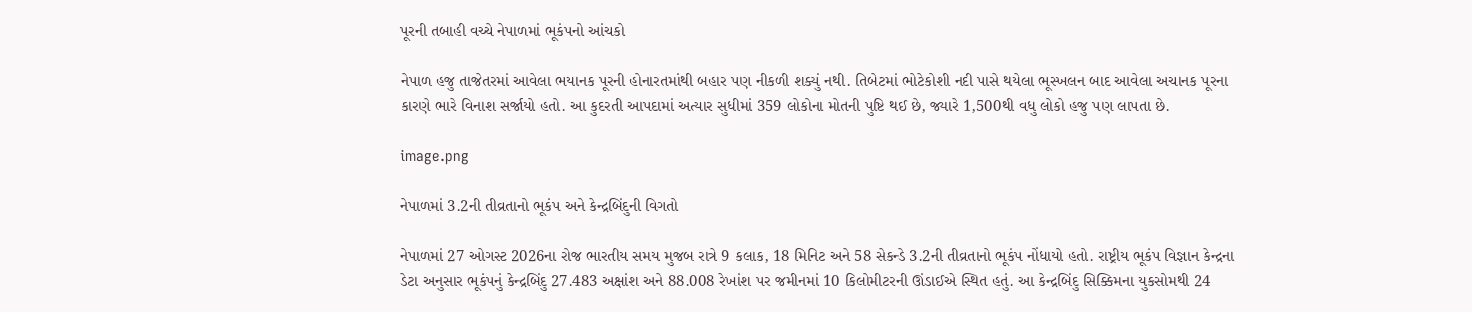પૂરની તબાહી વચ્ચે નેપાળમાં ભૂકંપનો આંચકો

નેપાળ હજુ તાજેતરમાં આવેલા ભયાનક પૂરની હોનારતમાંથી બહાર પણ નીકળી શક્યું નથી. તિબેટમાં ભોટેકોશી નદી પાસે થયેલા ભૂસ્ખલન બાદ આવેલા અચાનક પૂરના કારણે ભારે વિનાશ સર્જાયો હતો. આ કુદરતી આપદામાં અત્યાર સુધીમાં 359 લોકોના મોતની પુષ્ટિ થઈ છે, જ્યારે 1,500થી વધુ લોકો હજુ પણ લાપતા છે.

image.png

નેપાળમાં 3.2ની તીવ્રતાનો ભૂકંપ અને કેન્દ્રબિંદુની વિગતો

નેપાળમાં 27 ઓગસ્ટ 2026ના રોજ ભારતીય સમય મુજબ રાત્રે 9 કલાક, 18 મિનિટ અને 58 સેકન્ડે 3.2ની તીવ્રતાનો ભૂકંપ નોંધાયો હતો. રાષ્ટ્રીય ભૂકંપ વિજ્ઞાન કેન્દ્રના ડેટા અનુસાર ભૂકંપનું કેન્દ્રબિંદુ 27.483 અક્ષાંશ અને 88.008 રેખાંશ પર જમીનમાં 10 કિલોમીટરની ઊંડાઈએ સ્થિત હતું. આ કેન્દ્રબિંદુ સિક્કિમના યુકસોમથી 24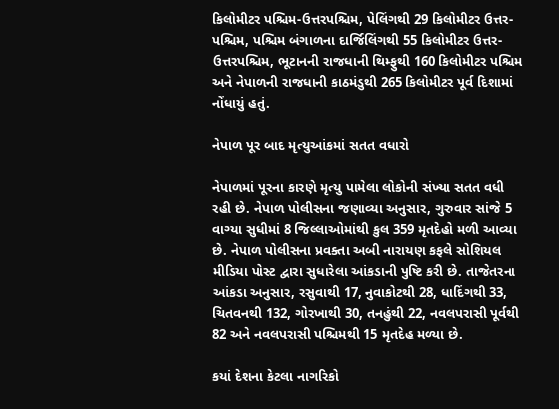કિલોમીટર પશ્ચિમ-ઉત્તરપશ્ચિમ, પેલિંગથી 29 કિલોમીટર ઉત્તર-પશ્ચિમ, પશ્ચિમ બંગાળના દાર્જિલિંગથી 55 કિલોમીટર ઉત્તર-ઉત્તરપશ્ચિમ, ભૂટાનની રાજધાની થિમ્ફુથી 160 કિલોમીટર પશ્ચિમ અને નેપાળની રાજધાની કાઠમંડુથી 265 કિલોમીટર પૂર્વ દિશામાં નોંધાયું હતું.

નેપાળ પૂર બાદ મૃત્યુઆંકમાં સતત વધારો

નેપાળમાં પૂરના કારણે મૃત્યુ પામેલા લોકોની સંખ્યા સતત વધી રહી છે. નેપાળ પોલીસના જણાવ્યા અનુસાર, ગુરુવાર સાંજે 5 વાગ્યા સુધીમાં 8 જિલ્લાઓમાંથી કુલ 359 મૃતદેહો મળી આવ્યા છે. નેપાળ પોલીસના પ્રવક્તા અબી નારાયણ કફલે સોશિયલ મીડિયા પોસ્ટ દ્વારા સુધારેલા આંકડાની પુષ્ટિ કરી છે. તાજેતરના આંકડા અનુસાર, રસુવાથી 17, નુવાકોટથી 28, ધાદિંગથી 33, ચિતવનથી 132, ગોરખાથી 30, તનહુંથી 22, નવલપરાસી પૂર્વથી 82 અને નવલપરાસી પશ્ચિમથી 15 મૃતદેહ મળ્યા છે.

કયાં દેશના કેટલા નાગરિકો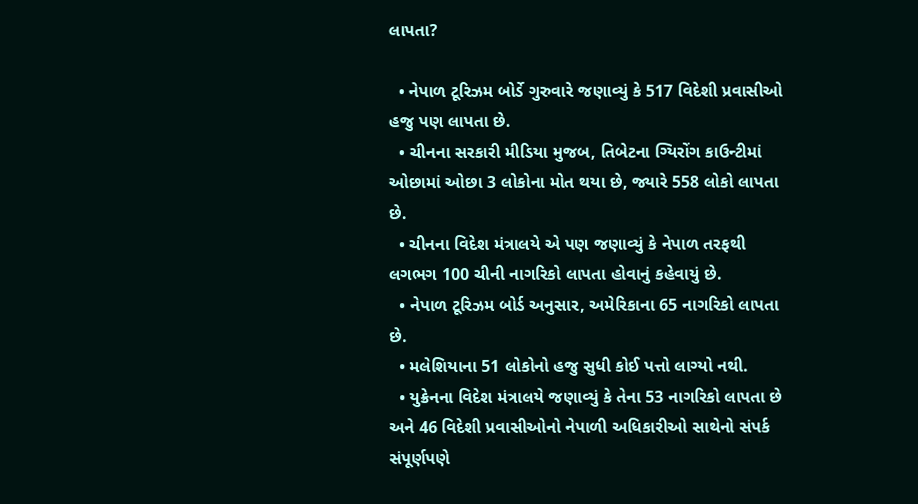લાપતા?

  • નેપાળ ટૂરિઝમ બોર્ડે ગુરુવારે જણાવ્યું કે 517 વિદેશી પ્રવાસીઓ હજુ પણ લાપતા છે.
  • ચીનના સરકારી મીડિયા મુજબ, તિબેટના ગ્યિરોંગ કાઉન્ટીમાં ઓછામાં ઓછા 3 લોકોના મોત થયા છે, જ્યારે 558 લોકો લાપતા છે.
  • ચીનના વિદેશ મંત્રાલયે એ પણ જણાવ્યું કે નેપાળ તરફથી લગભગ 100 ચીની નાગરિકો લાપતા હોવાનું કહેવાયું છે.
  • નેપાળ ટૂરિઝમ બોર્ડ અનુસાર, અમેરિકાના 65 નાગરિકો લાપતા છે.
  • મલેશિયાના 51 લોકોનો હજુ સુધી કોઈ પત્તો લાગ્યો નથી.
  • યુક્રેનના વિદેશ મંત્રાલયે જણાવ્યું કે તેના 53 નાગરિકો લાપતા છે અને 46 વિદેશી પ્રવાસીઓનો નેપાળી અધિકારીઓ સાથેનો સંપર્ક સંપૂર્ણપણે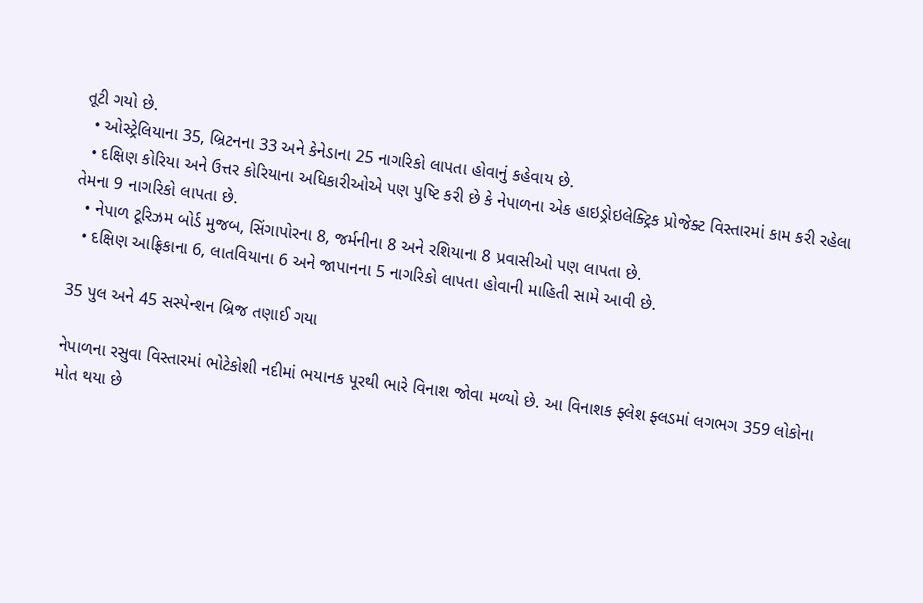તૂટી ગયો છે.
  • ઓસ્ટ્રેલિયાના 35, બ્રિટનના 33 અને કેનેડાના 25 નાગરિકો લાપતા હોવાનું કહેવાય છે.
  • દક્ષિણ કોરિયા અને ઉત્તર કોરિયાના અધિકારીઓએ પણ પુષ્ટિ કરી છે કે નેપાળના એક હાઇડ્રોઇલેક્ટ્રિક પ્રોજેક્ટ વિસ્તારમાં કામ કરી રહેલા તેમના 9 નાગરિકો લાપતા છે.
  • નેપાળ ટૂરિઝમ બોર્ડ મુજબ, સિંગાપોરના 8, જર્મનીના 8 અને રશિયાના 8 પ્રવાસીઓ પણ લાપતા છે.
  • દક્ષિણ આફ્રિકાના 6, લાતવિયાના 6 અને જાપાનના 5 નાગરિકો લાપતા હોવાની માહિતી સામે આવી છે.

35 પુલ અને 45 સસ્પેન્શન બ્રિજ તણાઈ ગયા

નેપાળના રસુવા વિસ્તારમાં ભોટેકોશી નદીમાં ભયાનક પૂરથી ભારે વિનાશ જોવા મળ્યો છે. આ વિનાશક ફ્લેશ ફ્લડમાં લગભગ 359 લોકોના મોત થયા છે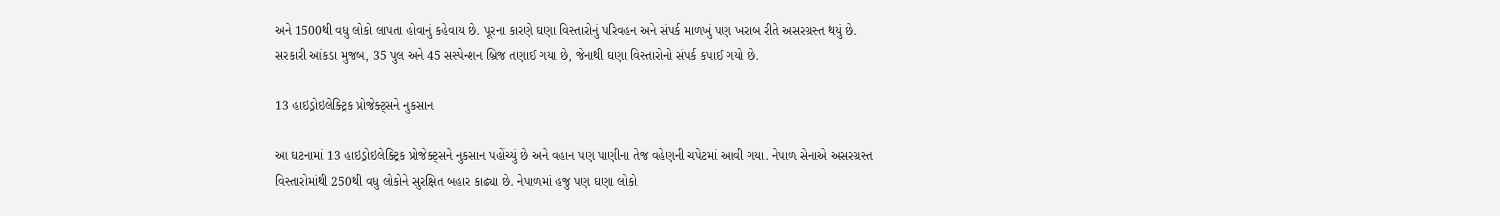અને 1500થી વધુ લોકો લાપતા હોવાનું કહેવાય છે. પૂરના કારણે ઘણા વિસ્તારોનું પરિવહન અને સંપર્ક માળખું પણ ખરાબ રીતે અસરગ્રસ્ત થયું છે. સરકારી આંકડા મુજબ, 35 પુલ અને 45 સસ્પેન્શન બ્રિજ તણાઈ ગયા છે, જેનાથી ઘણા વિસ્તારોનો સંપર્ક કપાઈ ગયો છે.

13 હાઇડ્રોઇલેક્ટ્રિક પ્રોજેક્ટ્સને નુકસાન

આ ઘટનામાં 13 હાઇડ્રોઇલેક્ટ્રિક પ્રોજેક્ટ્સને નુકસાન પહોંચ્યું છે અને વહાન પણ પાણીના તેજ વહેણની ચપેટમાં આવી ગયા. નેપાળ સેનાએ અસરગ્રસ્ત વિસ્તારોમાંથી 250થી વધુ લોકોને સુરક્ષિત બહાર કાઢ્યા છે. નેપાળમાં હજુ પણ ઘણા લોકો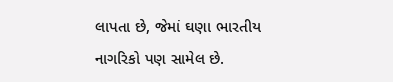લાપતા છે, જેમાં ઘણા ભારતીય નાગરિકો પણ સામેલ છે.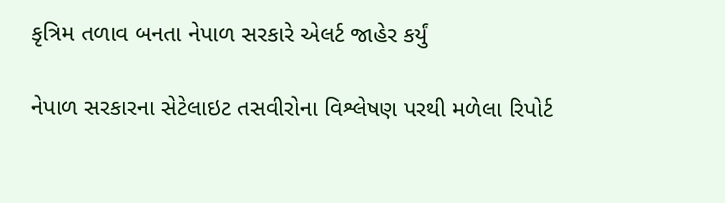કૃત્રિમ તળાવ બનતા નેપાળ સરકારે એલર્ટ જાહેર કર્યું

નેપાળ સરકારના સેટેલાઇટ તસવીરોના વિશ્લેષણ પરથી મળેલા રિપોર્ટ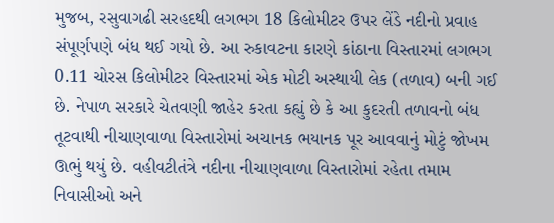મુજબ, રસુવાગઢી સરહદથી લગભગ 18 કિલોમીટર ઉપર લેંડે નદીનો પ્રવાહ સંપૂર્ણપણે બંધ થઈ ગયો છે. આ રુકાવટના કારણે કાંઠાના વિસ્તારમાં લગભગ 0.11 ચોરસ કિલોમીટર વિસ્તારમાં એક મોટી અસ્થાયી લેક (તળાવ) બની ગઈ છે. નેપાળ સરકારે ચેતવણી જાહેર કરતા કહ્યું છે કે આ કુદરતી તળાવનો બંધ તૂટવાથી નીચાણવાળા વિસ્તારોમાં અચાનક ભયાનક પૂર આવવાનું મોટું જોખમ ઊભું થયું છે. વહીવટીતંત્રે નદીના નીચાણવાળા વિસ્તારોમાં રહેતા તમામ નિવાસીઓ અને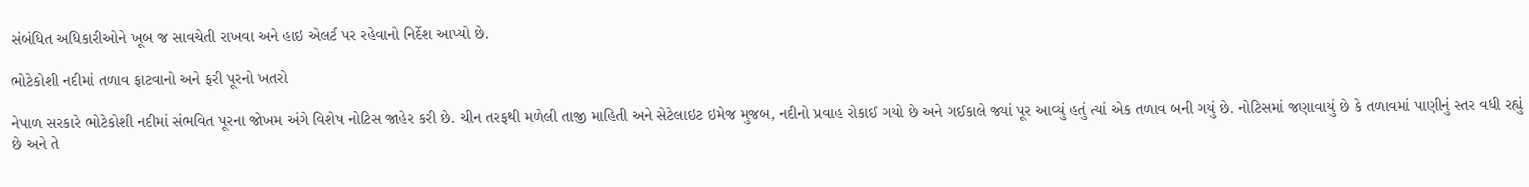સંબંધિત અધિકારીઓને ખૂબ જ સાવચેતી રાખવા અને હાઇ એલર્ટ પર રહેવાનો નિર્દેશ આપ્યો છે.

ભોટેકોશી નદીમાં તળાવ ફાટવાનો અને ફરી પૂરનો ખતરો

નેપાળ સરકારે ભોટેકોશી નદીમાં સંભવિત પૂરના જોખમ અંગે વિશેષ નોટિસ જાહેર કરી છે. ચીન તરફથી મળેલી તાજી માહિતી અને સેટેલાઇટ ઇમેજ મુજબ, નદીનો પ્રવાહ રોકાઈ ગયો છે અને ગઈકાલે જ્યાં પૂર આવ્યું હતું ત્યાં એક તળાવ બની ગયું છે. નોટિસમાં જણાવાયું છે કે તળાવમાં પાણીનું સ્તર વધી રહ્યું છે અને તે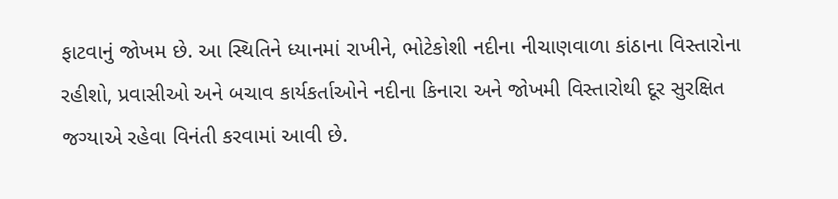ફાટવાનું જોખમ છે. આ સ્થિતિને ધ્યાનમાં રાખીને, ભોટેકોશી નદીના નીચાણવાળા કાંઠાના વિસ્તારોના રહીશો, પ્રવાસીઓ અને બચાવ કાર્યકર્તાઓને નદીના કિનારા અને જોખમી વિસ્તારોથી દૂર સુરક્ષિત જગ્યાએ રહેવા વિનંતી કરવામાં આવી છે.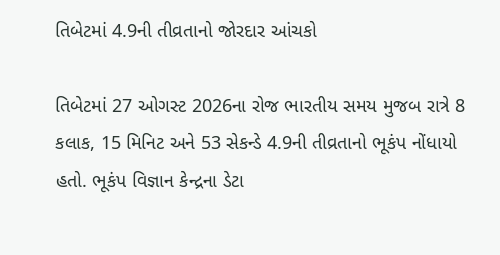તિબેટમાં 4.9ની તીવ્રતાનો જોરદાર આંચકો

તિબેટમાં 27 ઓગસ્ટ 2026ના રોજ ભારતીય સમય મુજબ રાત્રે 8 કલાક, 15 મિનિટ અને 53 સેકન્ડે 4.9ની તીવ્રતાનો ભૂકંપ નોંધાયો હતો. ભૂકંપ વિજ્ઞાન કેન્દ્રના ડેટા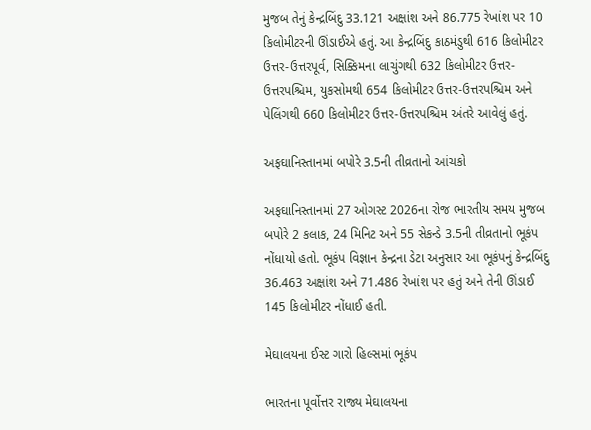મુજબ તેનું કેન્દ્રબિંદુ 33.121 અક્ષાંશ અને 86.775 રેખાંશ પર 10 કિલોમીટરની ઊંડાઈએ હતું. આ કેન્દ્રબિંદુ કાઠમંડુથી 616 કિલોમીટર ઉત્તર-ઉત્તરપૂર્વ, સિક્કિમના લાચુંગથી 632 કિલોમીટર ઉત્તર-ઉત્તરપશ્ચિમ, યુકસોમથી 654 કિલોમીટર ઉત્તર-ઉત્તરપશ્ચિમ અને પેલિંગથી 660 કિલોમીટર ઉત્તર-ઉત્તરપશ્ચિમ અંતરે આવેલું હતું.

અફઘાનિસ્તાનમાં બપોરે 3.5ની તીવ્રતાનો આંચકો

અફઘાનિસ્તાનમાં 27 ઓગસ્ટ 2026ના રોજ ભારતીય સમય મુજબ બપોરે 2 કલાક, 24 મિનિટ અને 55 સેકન્ડે 3.5ની તીવ્રતાનો ભૂકંપ નોંધાયો હતો. ભૂકંપ વિજ્ઞાન કેન્દ્રના ડેટા અનુસાર આ ભૂકંપનું કેન્દ્રબિંદુ 36.463 અક્ષાંશ અને 71.486 રેખાંશ પર હતું અને તેની ઊંડાઈ 145 કિલોમીટર નોંધાઈ હતી.

મેઘાલયના ઈસ્ટ ગારો હિલ્સમાં ભૂકંપ

ભારતના પૂર્વોત્તર રાજ્ય મેઘાલયના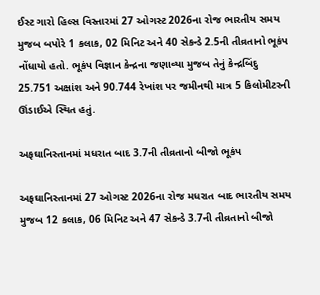ઈસ્ટ ગારો હિલ્સ વિસ્તારમાં 27 ઓગસ્ટ 2026ના રોજ ભારતીય સમય મુજબ બપોરે 1 કલાક, 02 મિનિટ અને 40 સેકન્ડે 2.5ની તીવ્રતાનો ભૂકંપ નોંધાયો હતો. ભૂકંપ વિજ્ઞાન કેન્દ્રના જણાવ્યા મુજબ તેનું કેન્દ્રબિંદુ 25.751 અક્ષાંશ અને 90.744 રેખાંશ પર જમીનથી માત્ર 5 કિલોમીટરની ઊંડાઈએ સ્થિત હતું.

અફઘાનિસ્તાનમાં મધરાત બાદ 3.7ની તીવ્રતાનો બીજો ભૂકંપ

અફઘાનિસ્તાનમાં 27 ઓગસ્ટ 2026ના રોજ મધરાત બાદ ભારતીય સમય મુજબ 12 કલાક, 06 મિનિટ અને 47 સેકન્ડે 3.7ની તીવ્રતાનો બીજો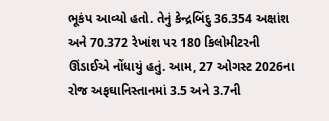ભૂકંપ આવ્યો હતો. તેનું કેન્દ્રબિંદુ 36.354 અક્ષાંશ અને 70.372 રેખાંશ પર 180 કિલોમીટરની ઊંડાઈએ નોંધાયું હતું. આમ, 27 ઓગસ્ટ 2026ના રોજ અફઘાનિસ્તાનમાં 3.5 અને 3.7ની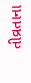તીવ્રતાના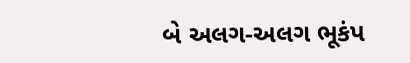બે અલગ-અલગ ભૂકંપ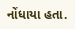નોંધાયા હતા.